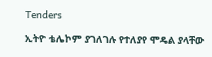Tenders

ኢትዮ ቴሌኮም ያገለገሉ የተለያየ ሞዴል ያላቸው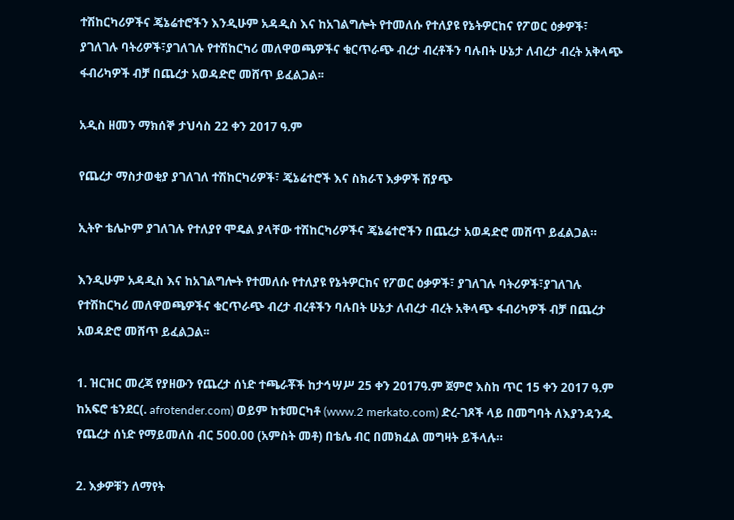ተሽከርካሪዎችና ጄኔሬተሮችን እንዲሁም አዳዲስ እና ከአገልግሎት የተመለሱ የተለያዩ የኔትዎርከና የፖወር ዕቃዎች፣ ያገለገሉ ባትሪዎች፣ያገለገሉ የተሽከርካሪ መለዋወጫዎችና ቁርጥራጭ ብረታ ብረቶችን ባሉበት ሁኔታ ለብረታ ብረት አቅላጭ ፋብሪካዎች ብቻ በጨረታ አወዳድሮ መሸጥ ይፈልጋል፡፡

አዲስ ዘመን ማክሰኞ ታህሳስ 22 ቀን 2017 ዓ.ም

የጨረታ ማስታወቂያ ያገለገለ ተሽከርካሪዎች፣ ጄኔሬተሮች እና ስክራፕ እቃዎች ሽያጭ

ኢትዮ ቴሌኮም ያገለገሉ የተለያየ ሞዴል ያላቸው ተሽከርካሪዎችና ጄኔሬተሮችን በጨረታ አወዳድሮ መሸጥ ይፈልጋል።

እንዲሁም አዳዲስ እና ከአገልግሎት የተመለሱ የተለያዩ የኔትዎርከና የፖወር ዕቃዎች፣ ያገለገሉ ባትሪዎች፣ያገለገሉ የተሽከርካሪ መለዋወጫዎችና ቁርጥራጭ ብረታ ብረቶችን ባሉበት ሁኔታ ለብረታ ብረት አቅላጭ ፋብሪካዎች ብቻ በጨረታ አወዳድሮ መሸጥ ይፈልጋል፡፡

1. ዝርዝር መረጃ የያዘውን የጨረታ ሰነድ ተጫራቾች ከታኅሣሥ 25 ቀን 2017ዓ.ም ጀምሮ እስከ ጥር 15 ቀን 2017 ዓ.ም ከአፍሮ ቴንደር(. afrotender.com) ወይም ከቱመርካቶ (www.2 merkato.com) ድረ-ገጾች ላይ በመግባት ለእያንዳንዱ የጨረታ ሰነድ የማይመለስ ብር 500.00 (አምስት መቶ) በቴሌ ብር በመክፈል መግዛት ይችላሉ።

2. እቃዎቹን ለማየት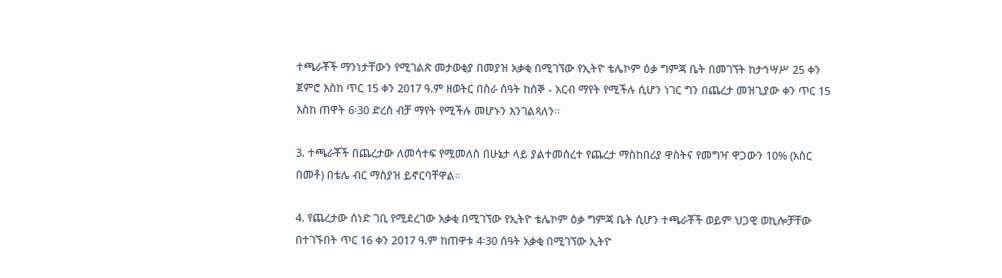ተጫራቾች ማንነታቸውን የሚገልጽ መታወቂያ በመያዝ አቃቂ በሚገኘው የኢትዮ ቴሌኮም ዕቃ ግምጃ ቤት በመገኘት ከታኅሣሥ 25 ቀን ጀምሮ እስከ ጥር 15 ቀን 2017 ዓ.ም ዘወትር በስራ ሰዓት ከሰኞ - አርብ ማየት የሚችሉ ሲሆን ነገር ግን በጨረታ መዝጊያው ቀን ጥር 15 እስከ ጠዋት 6፡30 ድረስ ብቻ ማየት የሚችሉ መሆኑን እንገልጻለን፡፡

3. ተጫራቾች በጨረታው ለመሳተፍ የሚመለስ በሁኔታ ላይ ያልተመሰረተ የጨረታ ማስከበሪያ ዋስትና የመግዣ ዋጋውን 10% (አስር በመቶ) በቴሌ ብር ማስያዝ ይኖርባቸዋል።

4. የጨረታው ሰነድ ገቢ የሚደረገው አቃቂ በሚገኘው የኢትዮ ቴሌኮም ዕቃ ግምጃ ቤት ሲሆን ተጫራቾች ወይም ህጋዊ ወኪሎቻቸው በተገኙበት ጥር 16 ቀን 2017 ዓ.ም ከጠዋቱ 4፡30 ሰዓት አቃቂ በሚገኘው ኢትዮ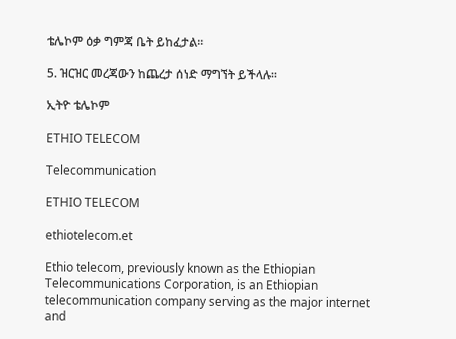ቴሌኮም ዕቃ ግምጃ ቤት ይከፈታል፡፡

5. ዝርዝር መረጃውን ከጨረታ ሰነድ ማግኘት ይችላሉ፡፡

ኢትዮ ቴሌኮም

ETHIO TELECOM

Telecommunication

ETHIO TELECOM

ethiotelecom.et

Ethio telecom, previously known as the Ethiopian Telecommunications Corporation, is an Ethiopian telecommunication company serving as the major internet and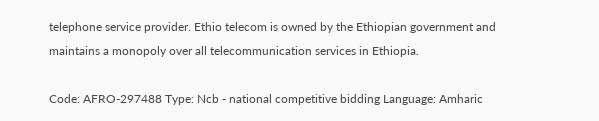telephone service provider. Ethio telecom is owned by the Ethiopian government and maintains a monopoly over all telecommunication services in Ethiopia.

Code: AFRO-297488 Type: Ncb - national competitive bidding Language: Amharic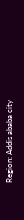Region: Addis ababa city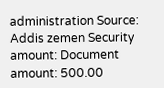administration Source: Addis zemen Security amount: Document amount: 500.00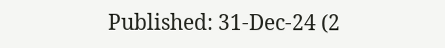Published: 31-Dec-24 (2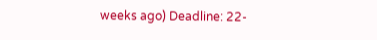weeks ago) Deadline: 22-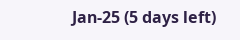Jan-25 (5 days left)